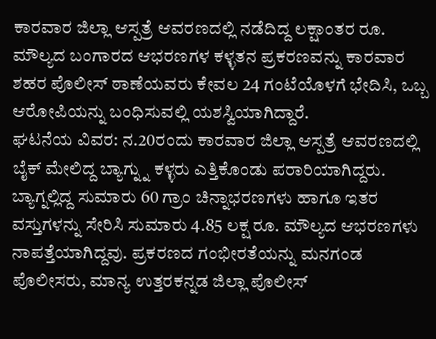ಕಾರವಾರ ಜಿಲ್ಲಾ ಆಸ್ಪತ್ರೆ ಆವರಣದಲ್ಲಿ ನಡೆದಿದ್ದ ಲಕ್ಷಾಂತರ ರೂ. ಮೌಲ್ಯದ ಬಂಗಾರದ ಆಭರಣಗಳ ಕಳ್ಳತನ ಪ್ರಕರಣವನ್ನು ಕಾರವಾರ ಶಹರ ಪೊಲೀಸ್ ಠಾಣೆಯವರು ಕೇವಲ 24 ಗಂಟೆಯೊಳಗೆ ಭೇದಿಸಿ, ಒಬ್ಬ ಆರೋಪಿಯನ್ನು ಬಂಧಿಸುವಲ್ಲಿ ಯಶಸ್ವಿಯಾಗಿದ್ದಾರೆ.
ಘಟನೆಯ ವಿವರ: ನ.20ರಂದು ಕಾರವಾರ ಜಿಲ್ಲಾ ಆಸ್ಪತ್ರೆ ಆವರಣದಲ್ಲಿ ಬೈಕ್ ಮೇಲಿದ್ದ ಬ್ಯಾಗ್ನ್ನು ಕಳ್ಳರು ಎತ್ತಿಕೊಂಡು ಪರಾರಿಯಾಗಿದ್ದರು. ಬ್ಯಾಗ್ನಲ್ಲಿದ್ದ ಸುಮಾರು 60 ಗ್ರಾಂ ಚಿನ್ನಾಭರಣಗಳು ಹಾಗೂ ಇತರ ವಸ್ತುಗಳನ್ನು ಸೇರಿಸಿ ಸುಮಾರು 4.85 ಲಕ್ಷ ರೂ. ಮೌಲ್ಯದ ಆಭರಣಗಳು ನಾಪತ್ತೆಯಾಗಿದ್ದವು. ಪ್ರಕರಣದ ಗಂಭೀರತೆಯನ್ನು ಮನಗಂಡ ಪೊಲೀಸರು, ಮಾನ್ಯ ಉತ್ತರಕನ್ನಡ ಜಿಲ್ಲಾ ಪೊಲೀಸ್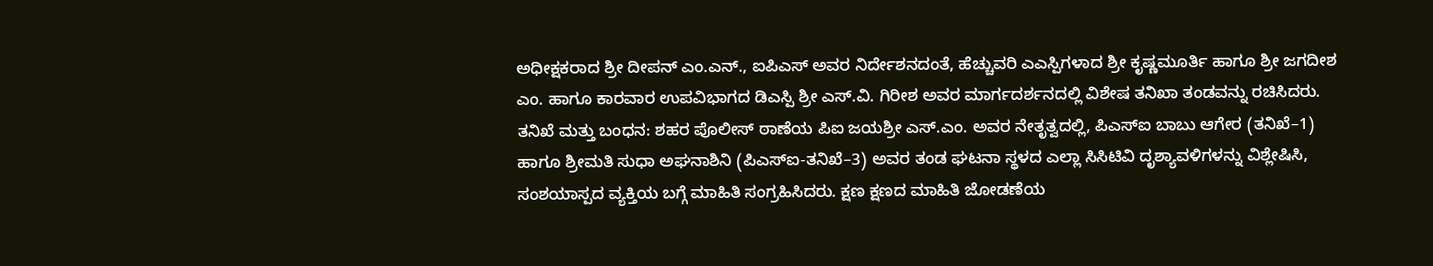ಅಧೀಕ್ಷಕರಾದ ಶ್ರೀ ದೀಪನ್ ಎಂ.ಎನ್., ಐಪಿಎಸ್ ಅವರ ನಿರ್ದೇಶನದಂತೆ, ಹೆಚ್ಚುವರಿ ಎಎಸ್ಪಿಗಳಾದ ಶ್ರೀ ಕೃಷ್ಣಮೂರ್ತಿ ಹಾಗೂ ಶ್ರೀ ಜಗದೀಶ ಎಂ. ಹಾಗೂ ಕಾರವಾರ ಉಪವಿಭಾಗದ ಡಿಎಸ್ಪಿ ಶ್ರೀ ಎಸ್.ವಿ. ಗಿರೀಶ ಅವರ ಮಾರ್ಗದರ್ಶನದಲ್ಲಿ ವಿಶೇಷ ತನಿಖಾ ತಂಡವನ್ನು ರಚಿಸಿದರು.
ತನಿಖೆ ಮತ್ತು ಬಂಧನ: ಶಹರ ಪೊಲೀಸ್ ಠಾಣೆಯ ಪಿಐ ಜಯಶ್ರೀ ಎಸ್.ಎಂ. ಅವರ ನೇತೃತ್ವದಲ್ಲಿ, ಪಿಎಸ್ಐ ಬಾಬು ಆಗೇರ (ತನಿಖೆ–1) ಹಾಗೂ ಶ್ರೀಮತಿ ಸುಧಾ ಅಘನಾಶಿನಿ (ಪಿಎಸ್ಐ-ತನಿಖೆ–3) ಅವರ ತಂಡ ಘಟನಾ ಸ್ಥಳದ ಎಲ್ಲಾ ಸಿಸಿಟಿವಿ ದೃಶ್ಯಾವಳಿಗಳನ್ನು ವಿಶ್ಲೇಷಿಸಿ, ಸಂಶಯಾಸ್ಪದ ವ್ಯಕ್ತಿಯ ಬಗ್ಗೆ ಮಾಹಿತಿ ಸಂಗ್ರಹಿಸಿದರು. ಕ್ಷಣ ಕ್ಷಣದ ಮಾಹಿತಿ ಜೋಡಣೆಯ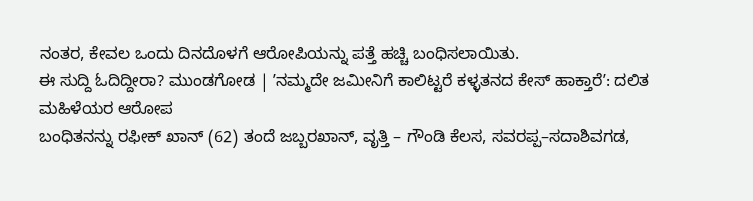ನಂತರ, ಕೇವಲ ಒಂದು ದಿನದೊಳಗೆ ಆರೋಪಿಯನ್ನು ಪತ್ತೆ ಹಚ್ಚಿ ಬಂಧಿಸಲಾಯಿತು.
ಈ ಸುದ್ದಿ ಓದಿದ್ದೀರಾ? ಮುಂಡಗೋಡ | ʼನಮ್ಮದೇ ಜಮೀನಿಗೆ ಕಾಲಿಟ್ಟರೆ ಕಳ್ಳತನದ ಕೇಸ್ ಹಾಕ್ತಾರೆʼ: ದಲಿತ ಮಹಿಳೆಯರ ಆರೋಪ
ಬಂಧಿತನನ್ನು ರಫೀಕ್ ಖಾನ್ (62) ತಂದೆ ಜಬ್ಬರಖಾನ್, ವೃತ್ತಿ – ಗೌಂಡಿ ಕೆಲಸ, ಸವರಪ್ಪ–ಸದಾಶಿವಗಡ,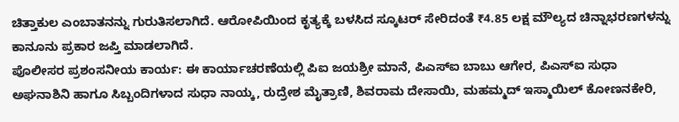ಚಿತ್ತಾಕುಲ ಎಂಬಾತನನ್ನು ಗುರುತಿಸಲಾಗಿದೆ. ಆರೋಪಿಯಿಂದ ಕೃತ್ಯಕ್ಕೆ ಬಳಸಿದ ಸ್ಕೂಟರ್ ಸೇರಿದಂತೆ ₹4.85 ಲಕ್ಷ ಮೌಲ್ಯದ ಚಿನ್ನಾಭರಣಗಳನ್ನು ಕಾನೂನು ಪ್ರಕಾರ ಜಪ್ತಿ ಮಾಡಲಾಗಿದೆ.
ಪೊಲೀಸರ ಪ್ರಶಂಸನೀಯ ಕಾರ್ಯ: ಈ ಕಾರ್ಯಾಚರಣೆಯಲ್ಲಿ ಪಿಐ ಜಯಶ್ರೀ ಮಾನೆ, ಪಿಎಸ್ಐ ಬಾಬು ಆಗೇರ, ಪಿಎಸ್ಐ ಸುಧಾ ಅಘನಾಶಿನಿ ಹಾಗೂ ಸಿಬ್ಬಂದಿಗಳಾದ ಸುಧಾ ನಾಯ್ಕ, ರುದ್ರೇಶ ಮೈತ್ರಾಣಿ, ಶಿವರಾಮ ದೇಸಾಯಿ, ಮಹಮ್ಮದ್ ಇಸ್ಮಾಯಿಲ್ ಕೋಣನಕೇರಿ,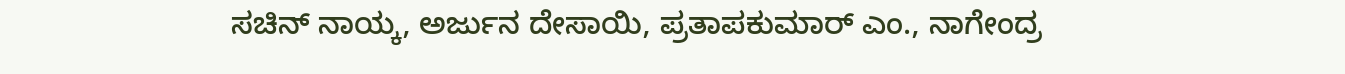ಸಚಿನ್ ನಾಯ್ಕ, ಅರ್ಜುನ ದೇಸಾಯಿ, ಪ್ರತಾಪಕುಮಾರ್ ಎಂ., ನಾಗೇಂದ್ರ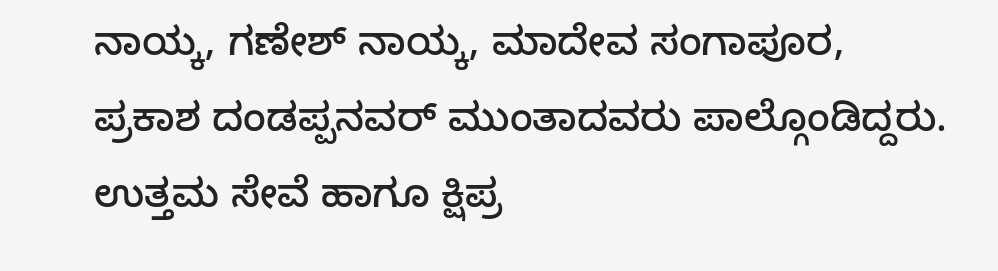ನಾಯ್ಕ, ಗಣೇಶ್ ನಾಯ್ಕ, ಮಾದೇವ ಸಂಗಾಪೂರ, ಪ್ರಕಾಶ ದಂಡಪ್ಪನವರ್ ಮುಂತಾದವರು ಪಾಲ್ಗೊಂಡಿದ್ದರು. ಉತ್ತಮ ಸೇವೆ ಹಾಗೂ ಕ್ಷಿಪ್ರ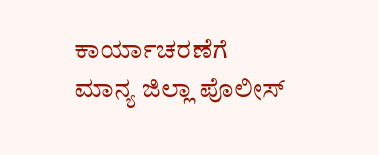ಕಾರ್ಯಾಚರಣೆಗೆ ಮಾನ್ಯ ಜಿಲ್ಲಾ ಪೊಲೀಸ್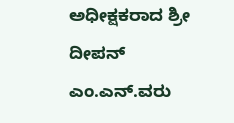ಅಧೀಕ್ಷಕರಾದ ಶ್ರೀ ದೀಪನ್ ಎಂ.ಎನ್.ವರು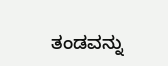ತಂಡವನ್ನು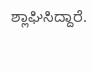ಶ್ಲಾಘಿಸಿದ್ದಾರೆ.